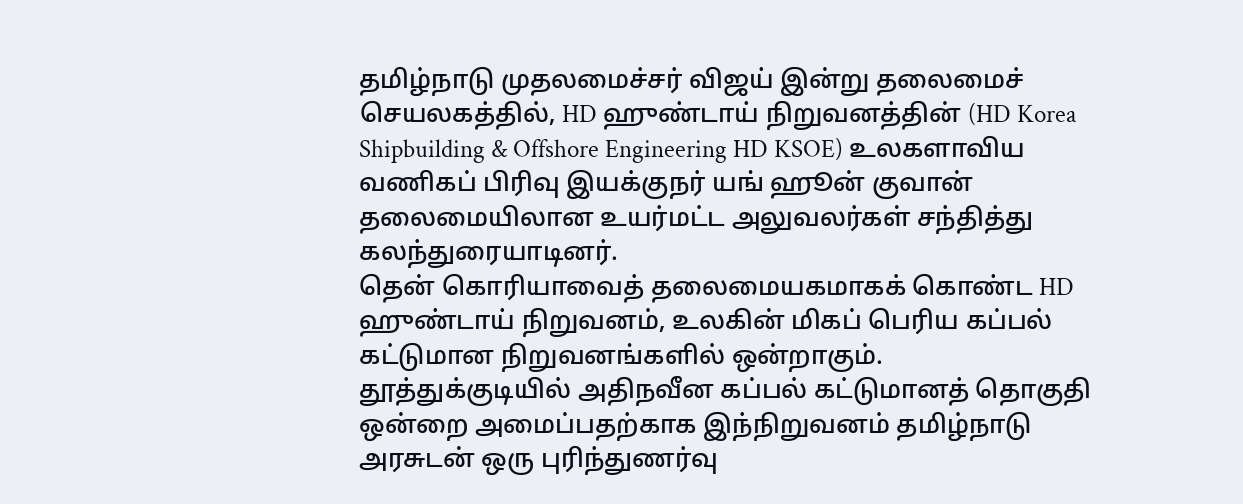தமிழ்நாடு முதலமைச்சர் விஜய் இன்று தலைமைச் செயலகத்தில், HD ஹுண்டாய் நிறுவனத்தின் (HD Korea Shipbuilding & Offshore Engineering HD KSOE) உலகளாவிய வணிகப் பிரிவு இயக்குநர் யங் ஹூன் குவான் தலைமையிலான உயர்மட்ட அலுவலர்கள் சந்தித்து கலந்துரையாடினர்.
தென் கொரியாவைத் தலைமையகமாகக் கொண்ட HD ஹுண்டாய் நிறுவனம், உலகின் மிகப் பெரிய கப்பல் கட்டுமான நிறுவனங்களில் ஒன்றாகும்.
தூத்துக்குடியில் அதிநவீன கப்பல் கட்டுமானத் தொகுதி ஒன்றை அமைப்பதற்காக இந்நிறுவனம் தமிழ்நாடு அரசுடன் ஒரு புரிந்துணர்வு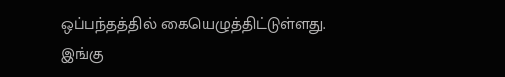ஒப்பந்தத்தில் கையெழுத்திட்டுள்ளது.
இங்கு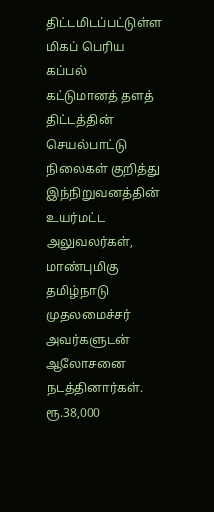திட்டமிடப்பட்டுள்ள மிகப் பெரிய கப்பல் கட்டுமானத் தளத் திட்டத்தின் செயல்பாட்டு நிலைகள் குறித்து இந்நிறுவனத்தின் உயர்மட்ட அலுவலர்கள், மாண்புமிகு தமிழ்நாடு முதலமைச்சர் அவர்களுடன் ஆலோசனை நடத்தினார்கள்.
ரூ.38,000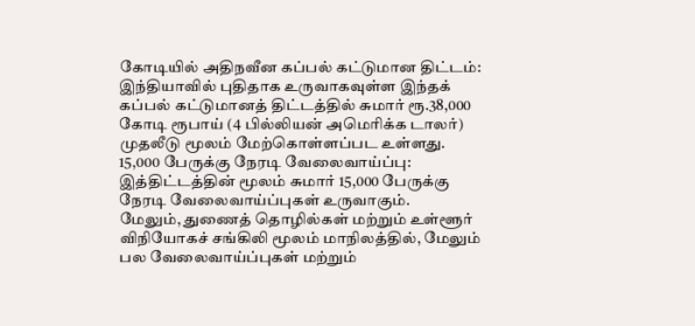கோடியில் அதிநவீன கப்பல் கட்டுமான திட்டம்:
இந்தியாவில் புதிதாக உருவாகவுள்ள இந்தக் கப்பல் கட்டுமானத் திட்டத்தில் சுமார் ரூ.38,000 கோடி ரூபாய் (4 பில்லியன் அமெரிக்க டாலர்) முதலீடு மூலம் மேற்கொள்ளப்பட உள்ளது.
15,000 பேருக்கு நேரடி வேலைவாய்ப்பு:
இத்திட்டத்தின் மூலம் சுமார் 15,000 பேருக்கு நேரடி வேலைவாய்ப்புகள் உருவாகும்.
மேலும், துணைத் தொழில்கள் மற்றும் உள்ளூர் விநியோகச் சங்கிலி மூலம் மாநிலத்தில், மேலும் பல வேலைவாய்ப்புகள் மற்றும்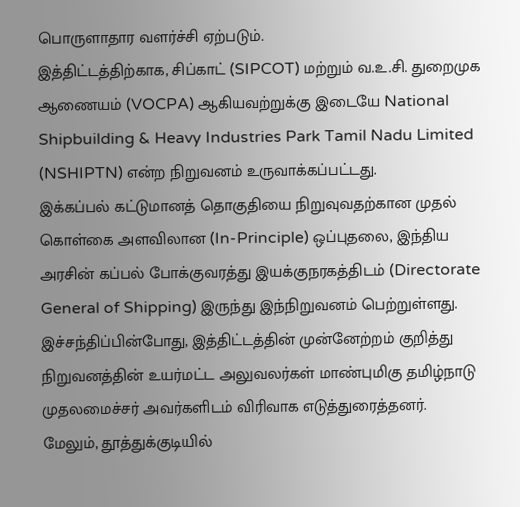பொருளாதார வளர்ச்சி ஏற்படும்.
இத்திட்டத்திற்காக, சிப்காட் (SIPCOT) மற்றும் வ.உ.சி. துறைமுக ஆணையம் (VOCPA) ஆகியவற்றுக்கு இடையே National Shipbuilding & Heavy Industries Park Tamil Nadu Limited (NSHIPTN) என்ற நிறுவனம் உருவாக்கப்பட்டது.
இக்கப்பல் கட்டுமானத் தொகுதியை நிறுவுவதற்கான முதல் கொள்கை அளவிலான (In-Principle) ஒப்புதலை, இந்திய அரசின் கப்பல் போக்குவரத்து இயக்குநரகத்திடம் (Directorate General of Shipping) இருந்து இந்நிறுவனம் பெற்றுள்ளது.
இச்சந்திப்பின்போது, இத்திட்டத்தின் முன்னேற்றம் குறித்து நிறுவனத்தின் உயர்மட்ட அலுவலர்கள் மாண்புமிகு தமிழ்நாடு முதலமைச்சர் அவர்களிடம் விரிவாக எடுத்துரைத்தனர்.
மேலும், தூத்துக்குடியில்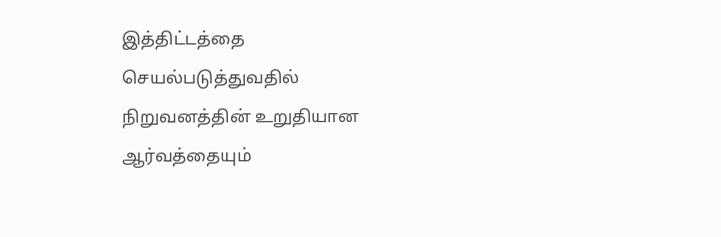இத்திட்டத்தை செயல்படுத்துவதில் நிறுவனத்தின் உறுதியான ஆர்வத்தையும்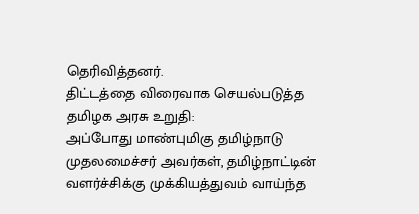தெரிவித்தனர்.
திட்டத்தை விரைவாக செயல்படுத்த தமிழக அரசு உறுதி:
அப்போது மாண்புமிகு தமிழ்நாடு முதலமைச்சர் அவர்கள், தமிழ்நாட்டின் வளர்ச்சிக்கு முக்கியத்துவம் வாய்ந்த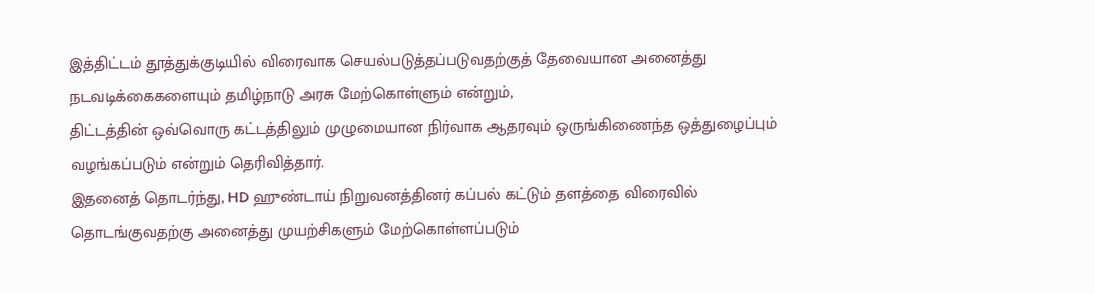இத்திட்டம் தூத்துக்குடியில் விரைவாக செயல்படுத்தப்படுவதற்குத் தேவையான அனைத்து நடவடிக்கைகளையும் தமிழ்நாடு அரசு மேற்கொள்ளும் என்றும்,
திட்டத்தின் ஒவ்வொரு கட்டத்திலும் முழுமையான நிர்வாக ஆதரவும் ஒருங்கிணைந்த ஒத்துழைப்பும் வழங்கப்படும் என்றும் தெரிவித்தார்.
இதனைத் தொடர்ந்து, HD ஹுண்டாய் நிறுவனத்தினர் கப்பல் கட்டும் தளத்தை விரைவில் தொடங்குவதற்கு அனைத்து முயற்சிகளும் மேற்கொள்ளப்படும்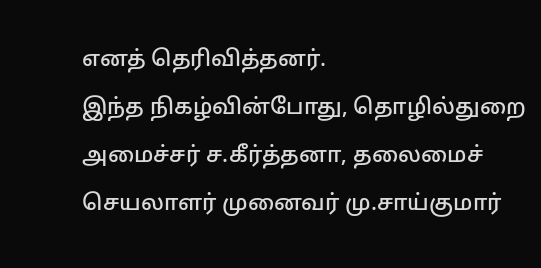எனத் தெரிவித்தனர்.
இந்த நிகழ்வின்போது, தொழில்துறை அமைச்சர் ச.கீர்த்தனா, தலைமைச் செயலாளர் முனைவர் மு.சாய்குமார்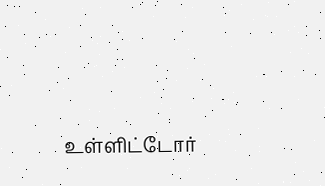உள்ளிட்டோர்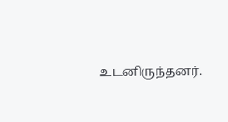உடனிருந்தனர்.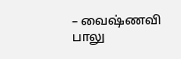– வைஷ்ணவி பாலு